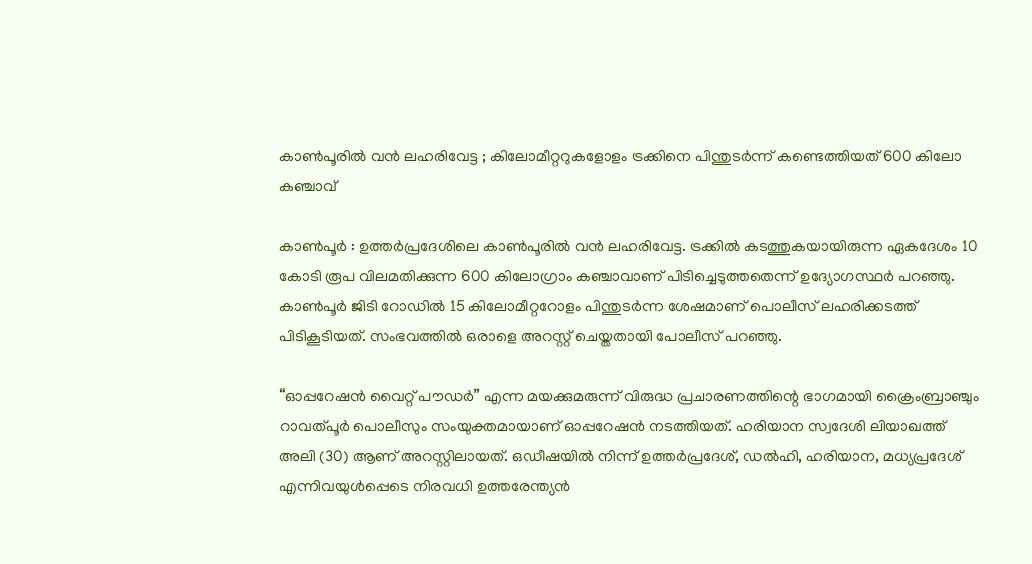കാൺപൂരിൽ വൻ ലഹരിവേട്ട ; കിലോമീറ്ററുകളോളം ട്രക്കിനെ പിന്തുടർന്ന് കണ്ടെത്തിയത് 600 കിലോ കഞ്ചാവ്

കാൺപൂർ : ഉത്തർപ്രദേശിലെ കാൺപൂരിൽ വൻ ലഹരിവേട്ട. ട്രക്കിൽ കടത്തുകയായിരുന്ന ഏകദേശം 10 കോടി രൂപ വിലമതിക്കുന്ന 600 കിലോഗ്രാം കഞ്ചാവാണ് പിടിച്ചെടുത്തതെന്ന് ഉദ്യോഗസ്ഥർ പറഞ്ഞു. കാൺപൂർ ജിടി റോഡിൽ 15 കിലോമീറ്ററോളം പിന്തുടർന്ന ശേഷമാണ് പൊലീസ് ലഹരിക്കടത്ത് പിടികൂടിയത്. സംഭവത്തിൽ ഒരാളെ അറസ്റ്റ് ചെയ്തതായി പോലീസ് പറഞ്ഞു.

“ഓപ്പറേഷൻ വൈറ്റ് പൗഡർ” എന്ന മയക്കുമരുന്ന് വിരുദ്ധ പ്രചാരണത്തിന്റെ ഭാഗമായി ക്രൈംബ്രാഞ്ചും റാവത്പൂർ പൊലീസും സംയുക്തമായാണ് ഓപ്പറേഷൻ നടത്തിയത്. ഹരിയാന സ്വദേശി ലിയാഖത്ത് അലി (30) ആണ് അറസ്റ്റിലായത്. ഒഡീഷയിൽ നിന്ന് ഉത്തർപ്രദേശ്, ഡൽഹി, ഹരിയാന, മധ്യപ്രദേശ് എന്നിവയുൾപ്പെടെ നിരവധി ഉത്തരേന്ത്യൻ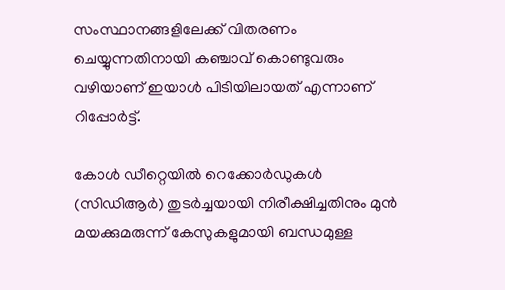സംസ്ഥാനങ്ങളിലേക്ക് വിതരണം ചെയ്യുന്നതിനായി കഞ്ചാവ് കൊണ്ടുവരും വഴിയാണ് ഇയാൾ പിടിയിലായത് എന്നാണ് റിപ്പോർട്ട്‌.

കോൾ ഡീറ്റെയിൽ റെക്കോർഡുകൾ (സിഡിആർ) തുടർച്ചയായി നിരീക്ഷിച്ചതിനും മുൻ മയക്കുമരുന്ന് കേസുകളുമായി ബന്ധമുള്ള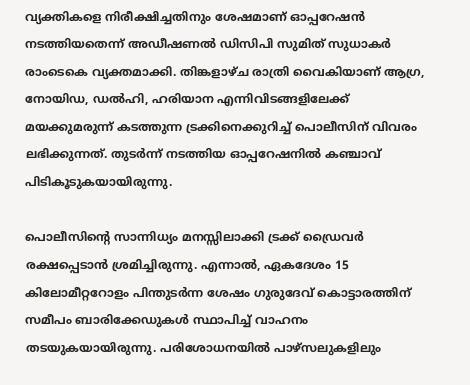വ്യക്തികളെ നിരീക്ഷിച്ചതിനും ശേഷമാണ് ഓപ്പറേഷൻ നടത്തിയതെന്ന് അഡീഷണൽ ഡിസിപി സുമിത് സുധാകർ രാംടെകെ വ്യക്തമാക്കി. തിങ്കളാഴ്ച രാത്രി വൈകിയാണ് ആഗ്ര, നോയിഡ, ഡൽഹി, ഹരിയാന എന്നിവിടങ്ങളിലേക്ക് മയക്കുമരുന്ന് കടത്തുന്ന ട്രക്കിനെക്കുറിച്ച് പൊലീസിന് വിവരം ലഭിക്കുന്നത്. തുടർന്ന് നടത്തിയ ഓപ്പറേഷനിൽ കഞ്ചാവ് പിടികൂടുകയായിരുന്നു.

പൊലീസിന്റെ സാന്നിധ്യം മനസ്സിലാക്കി ട്രക്ക് ഡ്രൈവർ രക്ഷപ്പെടാൻ ശ്രമിച്ചിരുന്നു. എന്നാൽ, ഏകദേശം 15 കിലോമീറ്ററോളം പിന്തുടർന്ന ശേഷം ഗുരുദേവ് കൊട്ടാരത്തിന് സമീപം ബാരിക്കേഡുകൾ സ്ഥാപിച്ച് വാഹനം തടയുകയായിരുന്നു. പരിശോധനയിൽ പാഴ്സലുകളിലും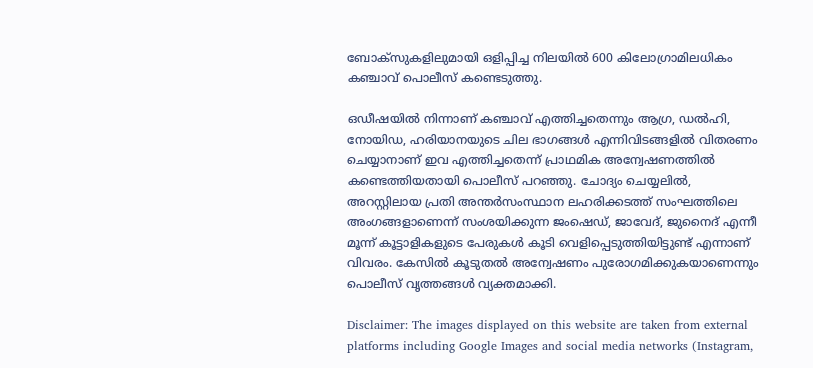ബോക്സുകളിലുമായി ഒളിപ്പിച്ച നിലയിൽ 600 കിലോഗ്രാമിലധികം കഞ്ചാവ് പൊലീസ് കണ്ടെടുത്തു.

ഒഡീഷയിൽ നിന്നാണ് കഞ്ചാവ് എത്തിച്ചതെന്നും ആഗ്ര, ഡൽഹി, നോയിഡ, ഹരിയാനയുടെ ചില ഭാഗങ്ങൾ എന്നിവിടങ്ങളിൽ വിതരണം ചെയ്യാനാണ് ഇവ എത്തിച്ചതെന്ന് പ്രാഥമിക അന്വേഷണത്തിൽ കണ്ടെത്തിയതായി പൊലീസ് പറഞ്ഞു. ചോദ്യം ചെയ്യലിൽ, അറസ്റ്റിലായ പ്രതി അന്തർസംസ്ഥാന ലഹരിക്കടത്ത് സംഘത്തിലെ അംഗങ്ങളാണെന്ന് സംശയിക്കുന്ന ജംഷെഡ്, ജാവേദ്, ജുനൈദ് എന്നീ മൂന്ന് കൂട്ടാളികളുടെ പേരുകൾ കൂടി വെളിപ്പെടുത്തിയിട്ടുണ്ട് എന്നാണ് വിവരം. കേസിൽ കൂടുതൽ അന്വേഷണം പുരോഗമിക്കുകയാണെന്നും പൊലീസ് വൃത്തങ്ങൾ വ്യക്തമാക്കി.

Disclaimer: The images displayed on this website are taken from external platforms including Google Images and social media networks (Instagram,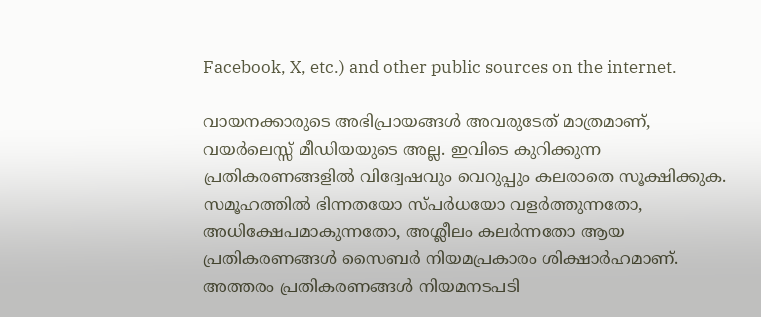Facebook, X, etc.) and other public sources on the internet.

വായനക്കാരുടെ അഭിപ്രായങ്ങള്‍ അവരുടേത് മാത്രമാണ്, വയർലെസ്സ് മീഡിയയുടെ അല്ല. ഇവിടെ കുറിക്കുന്ന പ്രതികരണങ്ങളിൽ വിദ്വേഷവും വെറുപ്പും കലരാതെ സൂക്ഷിക്കുക. സമൂഹത്തിൽ ഭിന്നതയോ സ്‌പർധയോ വളർത്തുന്നതോ, അധിക്ഷേപമാകുന്നതോ, അശ്ലീലം കലർന്നതോ ആയ പ്രതികരണങ്ങൾ സൈബർ നിയമപ്രകാരം ശിക്ഷാർഹമാണ്. അത്തരം പ്രതികരണങ്ങൾ നിയമനടപടി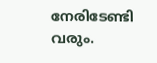നേരിടേണ്ടി വരും.